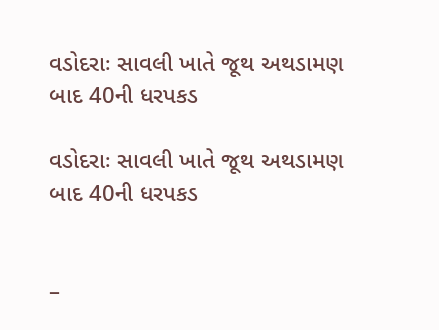વડોદરાઃ સાવલી ખાતે જૂથ અથડામણ બાદ 40ની ધરપકડ

વડોદરાઃ સાવલી ખાતે જૂથ અથડામણ બાદ 40ની ધરપકડ


–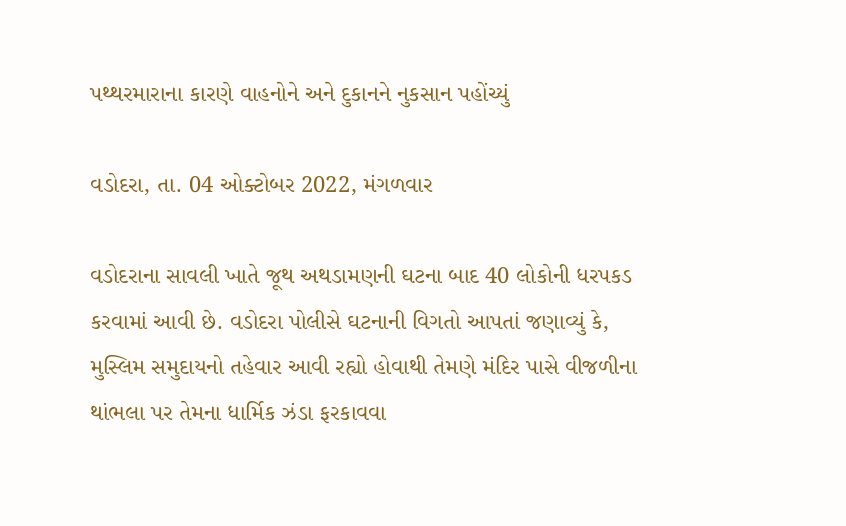પથ્થરમારાના કારણે વાહનોને અને દુકાનને નુકસાન પહોંચ્યું

વડોદરા, તા. 04 ઓક્ટોબર 2022, મંગળવાર

વડોદરાના સાવલી ખાતે જૂથ અથડામણની ઘટના બાદ 40 લોકોની ધરપકડ કરવામાં આવી છે. વડોદરા પોલીસે ઘટનાની વિગતો આપતાં જણાવ્યું કે, મુસ્લિમ સમુદાયનો તહેવાર આવી રહ્યો હોવાથી તેમણે મંદિર પાસે વીજળીના થાંભલા પર તેમના ધાર્મિક ઝંડા ફરકાવવા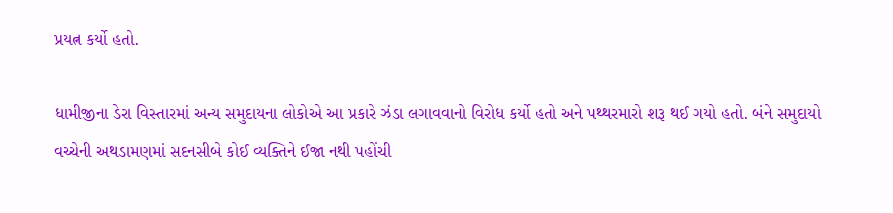પ્રયત્ન કર્યો હતો.

ધામીજીના ડેરા વિસ્તારમાં અન્ય સમુદાયના લોકોએ આ પ્રકારે ઝંડા લગાવવાનો વિરોધ કર્યો હતો અને પથ્થરમારો શરૂ થઈ ગયો હતો. બંને સમુદાયો વચ્ચેની અથડામણમાં સદનસીબે કોઈ વ્યક્તિને ઈજા નથી પહોંચી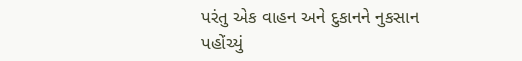પરંતુ એક વાહન અને દુકાનને નુકસાન પહોંચ્યું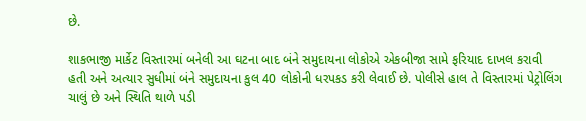છે.

શાકભાજી માર્કેટ વિસ્તારમાં બનેલી આ ઘટના બાદ બંને સમુદાયના લોકોએ એકબીજા સામે ફરિયાદ દાખલ કરાવી હતી અને અત્યાર સુધીમાં બંને સમુદાયના કુલ 40 લોકોની ધરપકડ કરી લેવાઈ છે. પોલીસે હાલ તે વિસ્તારમાં પેટ્રોલિંગ ચાલું છે અને સ્થિતિ થાળે પડી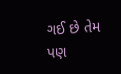ગઈ છે તેમ પણ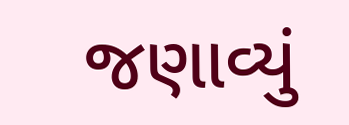જણાવ્યું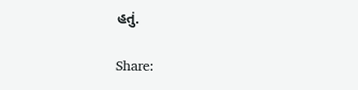હતું.

Share: